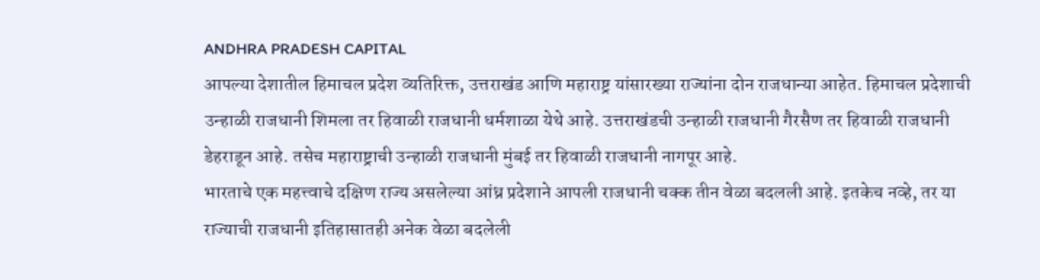ANDHRA PRADESH CAPITAL
आपल्या देशातील हिमाचल प्रदेश व्यतिरिक्त, उत्तराखंड आणि महाराष्ट्र यांसारख्या राज्यांना दोन राजधान्या आहेत. हिमाचल प्रदेशाची उन्हाळी राजधानी शिमला तर हिवाळी राजधानी धर्मशाळा येथे आहे. उत्तराखंडची उन्हाळी राजधानी गैरसैण तर हिवाळी राजधानी डेहराडून आहे. तसेच महाराष्ट्राची उन्हाळी राजधानी मुंबई तर हिवाळी राजधानी नागपूर आहे.
भारताचे एक महत्त्वाचे दक्षिण राज्य असलेल्या आंध्र प्रदेशाने आपली राजधानी चक्क तीन वेळा बदलली आहे. इतकेच नव्हे, तर या राज्याची राजधानी इतिहासातही अनेक वेळा बदलेली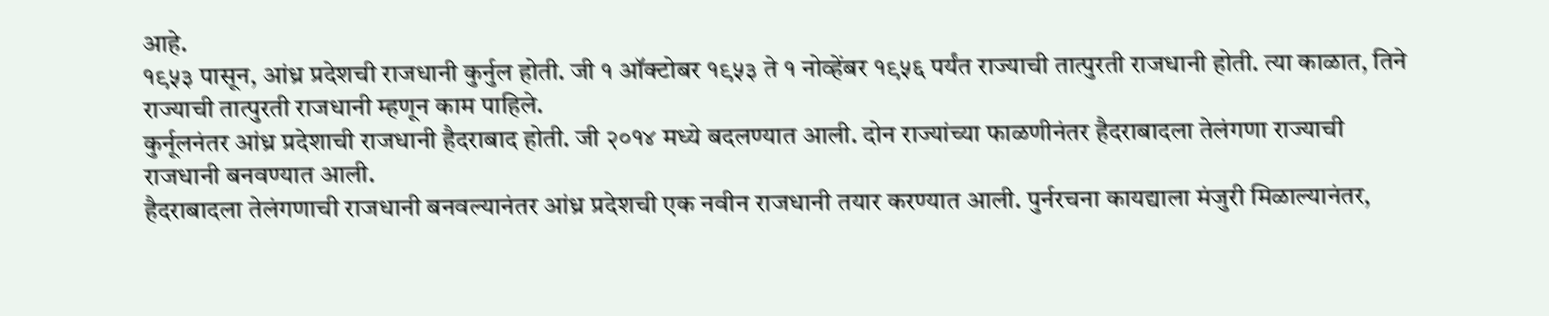आहे.
१९५३ पासून, आंध्र प्रदेशची राजधानी कुर्नुल होती. जी १ ऑक्टोबर १९५३ ते १ नोव्हेंबर १९५६ पर्यंत राज्याची तात्पुरती राजधानी होती. त्या काळात, तिने राज्याची तात्पुरती राजधानी म्हणून काम पाहिले.
कुर्नूलनंतर आंध्र प्रदेशाची राजधानी हैदराबाद होती. जी २०१४ मध्ये बदलण्यात आली. दोन राज्यांच्या फाळणीनंतर हैदराबादला तेलंगणा राज्याची राजधानी बनवण्यात आली.
हैदराबादला तेलंगणाची राजधानी बनवल्यानंतर आंध्र प्रदेशची एक नवीन राजधानी तयार करण्यात आली. पुर्नरचना कायद्याला मंजुरी मिळाल्यानंतर,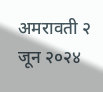अमरावती २ जून २०२४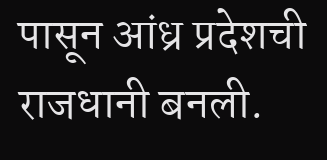पासून आंध्र प्रदेशची राजधानी बनली.